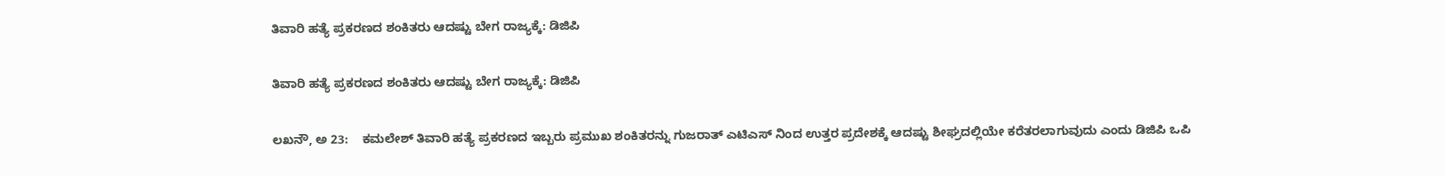ತಿವಾರಿ ಹತ್ಯೆ ಪ್ರಕರಣದ ಶಂಕಿತರು ಆದಷ್ಟು ಬೇಗ ರಾಜ್ಯಕ್ಕೆ: ಡಿಜಿಪಿ

ತಿವಾರಿ ಹತ್ಯೆ ಪ್ರಕರಣದ ಶಂಕಿತರು ಆದಷ್ಟು ಬೇಗ ರಾಜ್ಯಕ್ಕೆ: ಡಿಜಿಪಿ

ಲಖನೌ, ಅ 23:    ಕಮಲೇಶ್ ತಿವಾರಿ ಹತ್ಯೆ ಪ್ರಕರಣದ ಇಬ್ಬರು ಪ್ರಮುಖ ಶಂಕಿತರನ್ನು ಗುಜರಾತ್ ಎಟಿಎಸ್ ನಿಂದ ಉತ್ತರ ಪ್ರದೇಶಕ್ಕೆ ಆದಷ್ಟು ಶೀಘ್ರದಲ್ಲಿಯೇ ಕರೆತರಲಾಗುವುದು ಎಂದು ಡಿಜಿಪಿ ಒಪಿ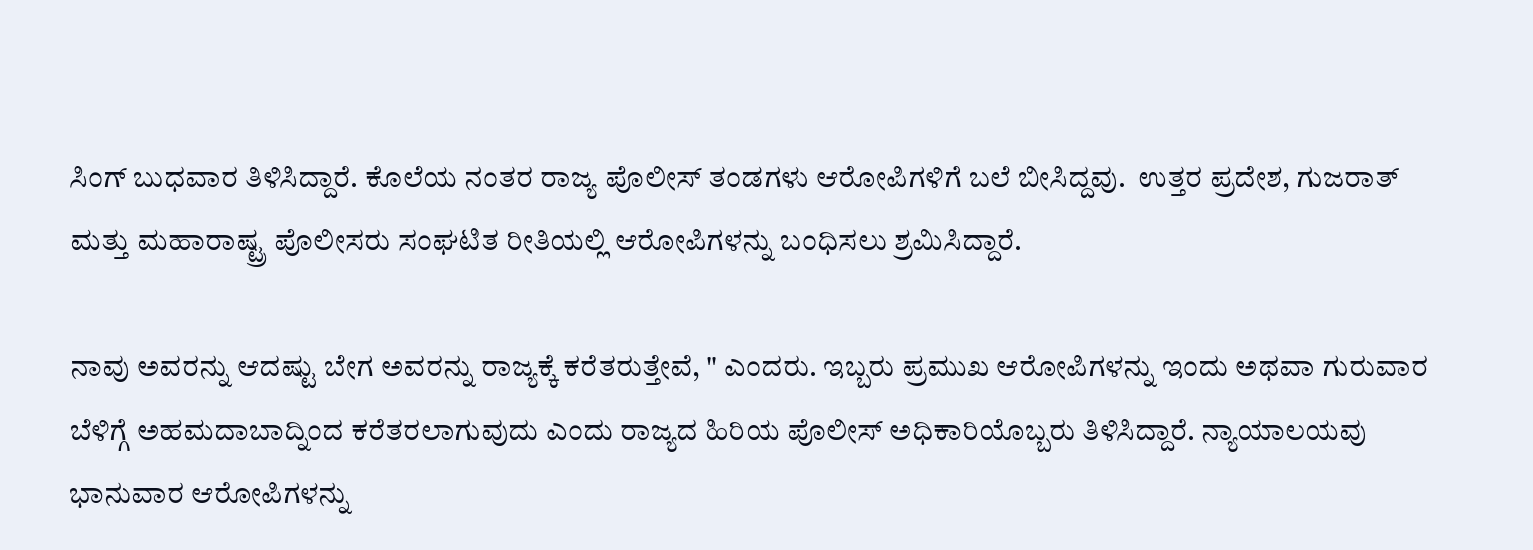ಸಿಂಗ್ ಬುಧವಾರ ತಿಳಿಸಿದ್ದಾರೆ. ಕೊಲೆಯ ನಂತರ ರಾಜ್ಯ ಪೊಲೀಸ್ ತಂಡಗಳು ಆರೋಪಿಗಳಿಗೆ ಬಲೆ ಬೀಸಿದ್ದವು.  ಉತ್ತರ ಪ್ರದೇಶ, ಗುಜರಾತ್ ಮತ್ತು ಮಹಾರಾಷ್ಟ್ರ ಪೊಲೀಸರು ಸಂಘಟಿತ ರೀತಿಯಲ್ಲಿ ಆರೋಪಿಗಳನ್ನು ಬಂಧಿಸಲು ಶ್ರಮಿಸಿದ್ದಾರೆ.

ನಾವು ಅವರನ್ನು ಆದಷ್ಟು ಬೇಗ ಅವರನ್ನು ರಾಜ್ಯಕ್ಕೆ ಕರೆತರುತ್ತೇವೆ, " ಎಂದರು. ಇಬ್ಬರು ಪ್ರಮುಖ ಆರೋಪಿಗಳನ್ನು ಇಂದು ಅಥವಾ ಗುರುವಾರ ಬೆಳಿಗ್ಗೆ ಅಹಮದಾಬಾದ್ನಿಂದ ಕರೆತರಲಾಗುವುದು ಎಂದು ರಾಜ್ಯದ ಹಿರಿಯ ಪೊಲೀಸ್ ಅಧಿಕಾರಿಯೊಬ್ಬರು ತಿಳಿಸಿದ್ದಾರೆ. ನ್ಯಾಯಾಲಯವು ಭಾನುವಾರ ಆರೋಪಿಗಳನ್ನು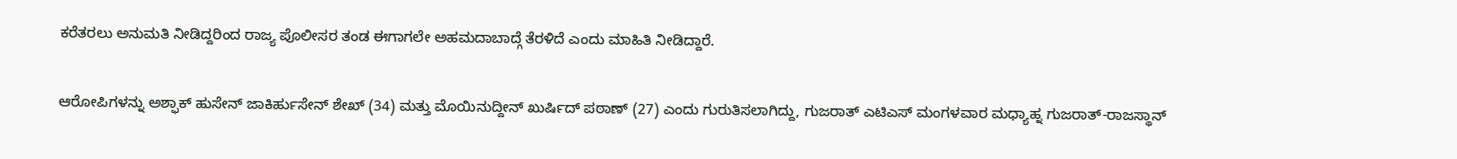ಕರೆತರಲು ಅನುಮತಿ ನೀಡಿದ್ದರಿಂದ ರಾಜ್ಯ ಪೊಲೀಸರ ತಂಡ ಈಗಾಗಲೇ ಅಹಮದಾಬಾದ್ಗೆ ತೆರಳಿದೆ ಎಂದು ಮಾಹಿತಿ ನೀಡಿದ್ದಾರೆ.

ಆರೋಪಿಗಳನ್ನು ಅಶ್ಫಾಕ್ ಹುಸೇನ್ ಜಾಕಿರ್ಹುಸೇನ್ ಶೇಖ್ (34) ಮತ್ತು ಮೊಯಿನುದ್ದೀನ್ ಖುರ್ಷಿದ್ ಪಠಾಣ್ (27) ಎಂದು ಗುರುತಿಸಲಾಗಿದ್ದು, ಗುಜರಾತ್ ಎಟಿಎಸ್ ಮಂಗಳವಾರ ಮಧ್ಯಾಹ್ನ ಗುಜರಾತ್-ರಾಜಸ್ಥಾನ್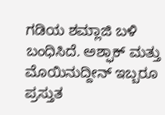ಗಡಿಯ ಶಮ್ಲಾಜಿ ಬಳಿ ಬಂಧಿಸಿದೆ. ಅಶ್ಫಾಕ್ ಮತ್ತು ಮೊಯಿನುದ್ದೀನ್ ಇಬ್ಬರೂ ಪ್ರಸ್ತುತ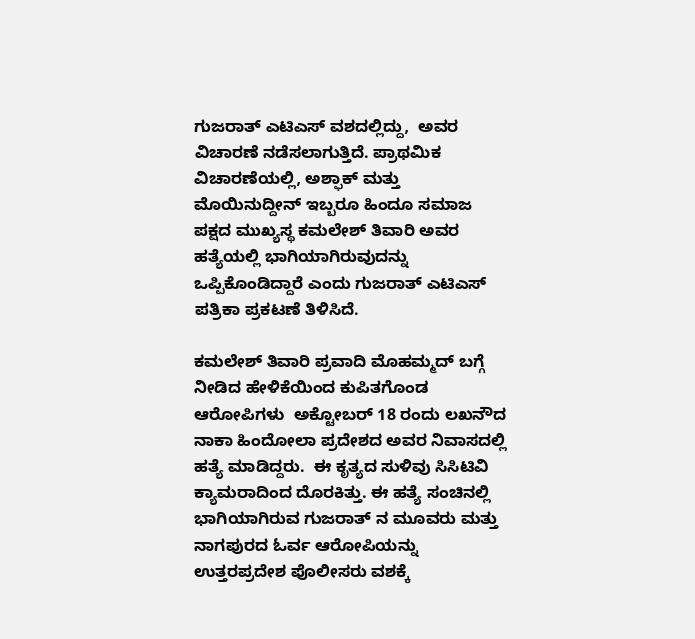ಗುಜರಾತ್ ಎಟಿಎಸ್ ವಶದಲ್ಲಿದ್ದು,  ಅವರ ವಿಚಾರಣೆ ನಡೆಸಲಾಗುತ್ತಿದೆ. ಪ್ರಾಥಮಿಕ ವಿಚಾರಣೆಯಲ್ಲಿ, ಅಶ್ಫಾಕ್ ಮತ್ತು ಮೊಯಿನುದ್ದೀನ್ ಇಬ್ಬರೂ ಹಿಂದೂ ಸಮಾಜ ಪಕ್ಷದ ಮುಖ್ಯಸ್ಥ ಕಮಲೇಶ್ ತಿವಾರಿ ಅವರ ಹತ್ಯೆಯಲ್ಲಿ ಭಾಗಿಯಾಗಿರುವುದನ್ನು ಒಪ್ಪಿಕೊಂಡಿದ್ದಾರೆ ಎಂದು ಗುಜರಾತ್ ಎಟಿಎಸ್ ಪತ್ರಿಕಾ ಪ್ರಕಟಣೆ ತಿಳಿಸಿದೆ.

ಕಮಲೇಶ್ ತಿವಾರಿ ಪ್ರವಾದಿ ಮೊಹಮ್ಮದ್ ಬಗ್ಗೆ ನೀಡಿದ ಹೇಳಿಕೆಯಿಂದ ಕುಪಿತಗೊಂಡ ಆರೋಪಿಗಳು  ಅಕ್ಟೋಬರ್ 18 ರಂದು ಲಖನೌದ ನಾಕಾ ಹಿಂದೋಲಾ ಪ್ರದೇಶದ ಅವರ ನಿವಾಸದಲ್ಲಿ ಹತ್ಯೆ ಮಾಡಿದ್ದರು.  ಈ ಕೃತ್ಯದ ಸುಳಿವು ಸಿಸಿಟಿವಿ ಕ್ಯಾಮರಾದಿಂದ ದೊರಕಿತ್ತು. ಈ ಹತ್ಯೆ ಸಂಚಿನಲ್ಲಿ ಭಾಗಿಯಾಗಿರುವ ಗುಜರಾತ್ ನ ಮೂವರು ಮತ್ತು ನಾಗಪುರದ ಓರ್ವ ಆರೋಪಿಯನ್ನು ಉತ್ತರಪ್ರದೇಶ ಪೊಲೀಸರು ವಶಕ್ಕೆ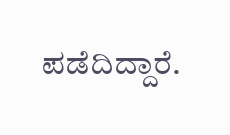ಪಡೆದಿದ್ದಾರೆ.